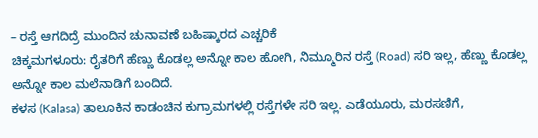– ರಸ್ತೆ ಆಗದಿದ್ರೆ ಮುಂದಿನ ಚುನಾವಣೆ ಬಹಿಷ್ಕಾರದ ಎಚ್ಚರಿಕೆ
ಚಿಕ್ಕಮಗಳೂರು: ರೈತರಿಗೆ ಹೆಣ್ಣು ಕೊಡಲ್ಲ ಅನ್ನೋ ಕಾಲ ಹೋಗಿ, ನಿಮ್ಮೂರಿನ ರಸ್ತೆ (Road) ಸರಿ ಇಲ್ಲ, ಹೆಣ್ಣು ಕೊಡಲ್ಲ ಅನ್ನೋ ಕಾಲ ಮಲೆನಾಡಿಗೆ ಬಂದಿದೆ.
ಕಳಸ (Kalasa) ತಾಲೂಕಿನ ಕಾಡಂಚಿನ ಕುಗ್ರಾಮಗಳಲ್ಲಿ ರಸ್ತೆಗಳೇ ಸರಿ ಇಲ್ಲ. ಎಡೆಯೂರು, ಮರಸಣಿಗೆ,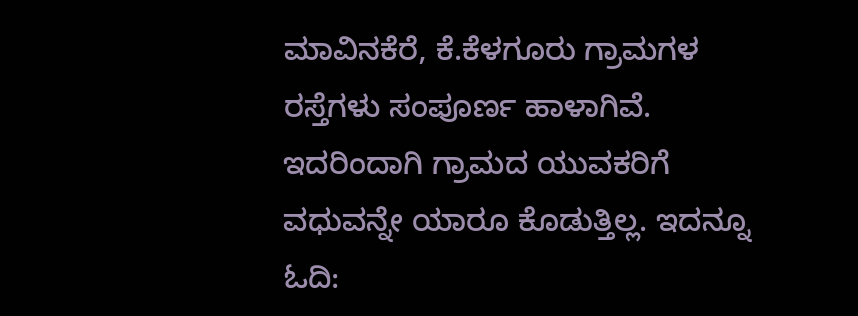ಮಾವಿನಕೆರೆ, ಕೆ.ಕೆಳಗೂರು ಗ್ರಾಮಗಳ ರಸ್ತೆಗಳು ಸಂಪೂರ್ಣ ಹಾಳಾಗಿವೆ. ಇದರಿಂದಾಗಿ ಗ್ರಾಮದ ಯುವಕರಿಗೆ ವಧುವನ್ನೇ ಯಾರೂ ಕೊಡುತ್ತಿಲ್ಲ. ಇದನ್ನೂ ಓದಿ: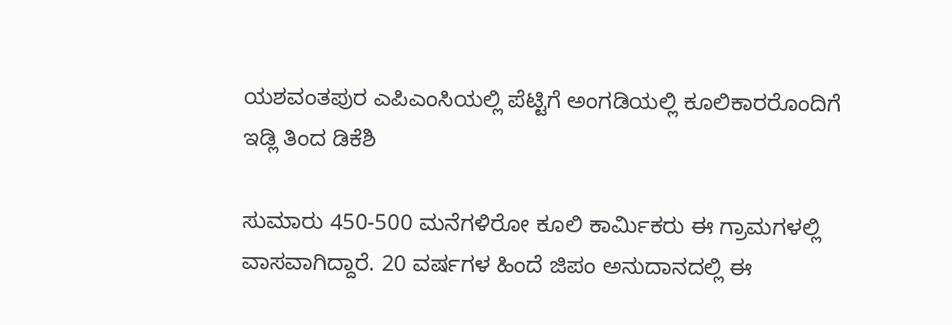ಯಶವಂತಪುರ ಎಪಿಎಂಸಿಯಲ್ಲಿ ಪೆಟ್ಟಿಗೆ ಅಂಗಡಿಯಲ್ಲಿ ಕೂಲಿಕಾರರೊಂದಿಗೆ ಇಡ್ಲಿ ತಿಂದ ಡಿಕೆಶಿ

ಸುಮಾರು 450-500 ಮನೆಗಳಿರೋ ಕೂಲಿ ಕಾರ್ಮಿಕರು ಈ ಗ್ರಾಮಗಳಲ್ಲಿ ವಾಸವಾಗಿದ್ದಾರೆ. 20 ವರ್ಷಗಳ ಹಿಂದೆ ಜಿಪಂ ಅನುದಾನದಲ್ಲಿ ಈ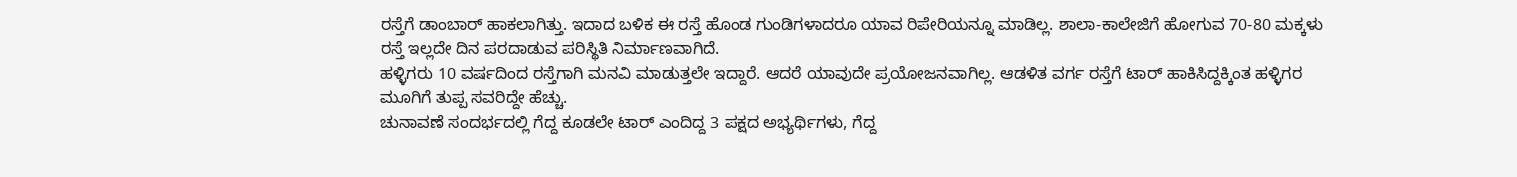ರಸ್ತೆಗೆ ಡಾಂಬಾರ್ ಹಾಕಲಾಗಿತ್ತು. ಇದಾದ ಬಳಿಕ ಈ ರಸ್ತೆ ಹೊಂಡ ಗುಂಡಿಗಳಾದರೂ ಯಾವ ರಿಪೇರಿಯನ್ನೂ ಮಾಡಿಲ್ಲ. ಶಾಲಾ-ಕಾಲೇಜಿಗೆ ಹೋಗುವ 70-80 ಮಕ್ಕಳು ರಸ್ತೆ ಇಲ್ಲದೇ ದಿನ ಪರದಾಡುವ ಪರಿಸ್ಥಿತಿ ನಿರ್ಮಾಣವಾಗಿದೆ.
ಹಳ್ಳಿಗರು 10 ವರ್ಷದಿಂದ ರಸ್ತೆಗಾಗಿ ಮನವಿ ಮಾಡುತ್ತಲೇ ಇದ್ದಾರೆ. ಆದರೆ ಯಾವುದೇ ಪ್ರಯೋಜನವಾಗಿಲ್ಲ. ಆಡಳಿತ ವರ್ಗ ರಸ್ತೆಗೆ ಟಾರ್ ಹಾಕಿಸಿದ್ದಕ್ಕಿಂತ ಹಳ್ಳಿಗರ ಮೂಗಿಗೆ ತುಪ್ಪ ಸವರಿದ್ದೇ ಹೆಚ್ಚು.
ಚುನಾವಣೆ ಸಂದರ್ಭದಲ್ಲಿ ಗೆದ್ದ ಕೂಡಲೇ ಟಾರ್ ಎಂದಿದ್ದ 3 ಪಕ್ಷದ ಅಭ್ಯರ್ಥಿಗಳು, ಗೆದ್ದ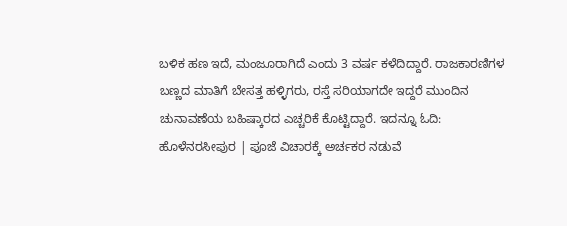ಬಳಿಕ ಹಣ ಇದೆ, ಮಂಜೂರಾಗಿದೆ ಎಂದು 3 ವರ್ಷ ಕಳೆದಿದ್ದಾರೆ. ರಾಜಕಾರಣಿಗಳ ಬಣ್ಣದ ಮಾತಿಗೆ ಬೇಸತ್ತ ಹಳ್ಳಿಗರು, ರಸ್ತೆ ಸರಿಯಾಗದೇ ಇದ್ದರೆ ಮುಂದಿನ ಚುನಾವಣೆಯ ಬಹಿಷ್ಕಾರದ ಎಚ್ಚರಿಕೆ ಕೊಟ್ಟಿದ್ದಾರೆ. ಇದನ್ನೂ ಓದಿ: ಹೊಳೆನರಸೀಪುರ | ಪೂಜೆ ವಿಚಾರಕ್ಕೆ ಅರ್ಚಕರ ನಡುವೆ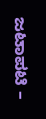ಜಟಾಪಟಿ –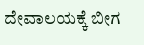ದೇವಾಲಯಕ್ಕೆ ಬೀಗ